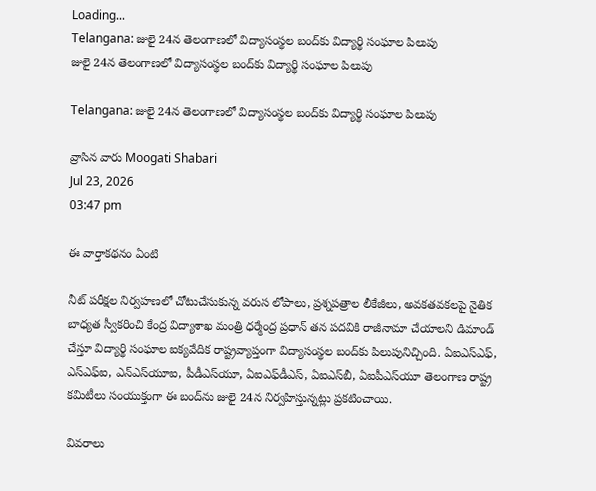Loading...
Telangana: జులై 24న తెలంగాణలో విద్యాసంస్థల బంద్‌కు విద్యార్థి సంఘాల పిలుపు
జులై 24న తెలంగాణలో విద్యాసంస్థల బంద్‌కు విద్యార్థి సంఘాల పిలుపు

Telangana: జులై 24న తెలంగాణలో విద్యాసంస్థల బంద్‌కు విద్యార్థి సంఘాల పిలుపు

వ్రాసిన వారు Moogati Shabari
Jul 23, 2026
03:47 pm

ఈ వార్తాకథనం ఏంటి

నీట్‌ పరీక్షల నిర్వహణలో చోటుచేసుకున్న వరుస లోపాలు, ప్రశ్నపత్రాల లీకేజీలు, అవకతవకలపై నైతిక బాధ్యత స్వీకరించి కేంద్ర విద్యాశాఖ మంత్రి ధర్మేంద్ర ప్రధాన్‌ తన పదవికి రాజీనామా చేయాలని డిమాండ్‌ చేస్తూ విద్యార్థి సంఘాల ఐక్యవేదిక రాష్ట్రవ్యాప్తంగా విద్యాసంస్థల బంద్‌కు పిలుపునిచ్చింది. ఏఐఎస్‌ఎఫ్‌, ఎస్‌ఎఫ్‌ఐ, ఎన్‌ఎస్‌యూఐ, పీడీఎస్‌యూ, ఏఐఎఫ్‌డీఎస్‌, ఏఐఎస్‌బీ, ఏఐపీఎస్‌యూ తెలంగాణ రాష్ట్ర కమిటీలు సంయుక్తంగా ఈ బంద్‌ను జులై 24న నిర్వహిస్తున్నట్లు ప్రకటించాయి.

వివరాలు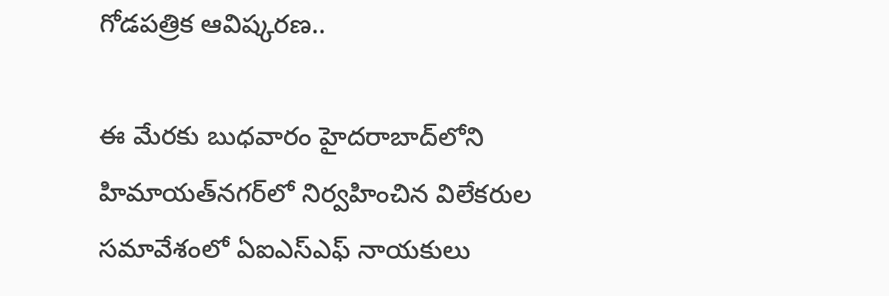గోడపత్రిక ఆవిష్కరణ..

ఈ మేరకు బుధవారం హైదరాబాద్‌లోని హిమాయత్‌నగర్‌లో నిర్వహించిన విలేకరుల సమావేశంలో ఏఐఎస్‌ఎఫ్‌ నాయకులు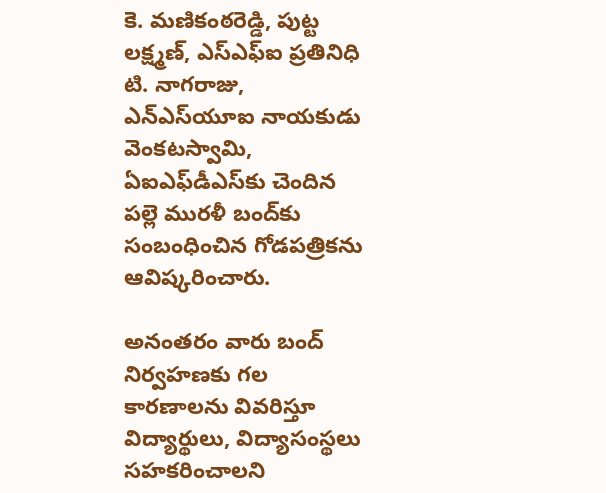కె. మణికంఠరెడ్డి, పుట్ట లక్ష్మణ్‌, ఎస్‌ఎఫ్‌ఐ ప్రతినిధి టి. నాగరాజు, ఎన్‌ఎస్‌యూఐ నాయకుడు వెంకటస్వామి, ఏఐఎఫ్‌డీఎస్‌కు చెందిన పల్లె మురళీ బంద్‌కు సంబంధించిన గోడపత్రికను ఆవిష్కరించారు.

అనంతరం వారు బంద్‌ నిర్వహణకు గల కారణాలను వివరిస్తూ విద్యార్థులు, విద్యాసంస్థలు సహకరించాలని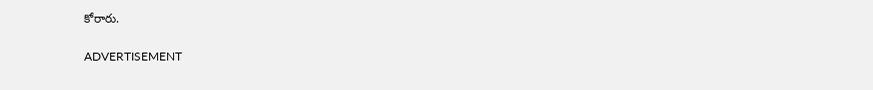కోరారు.

ADVERTISEMENT